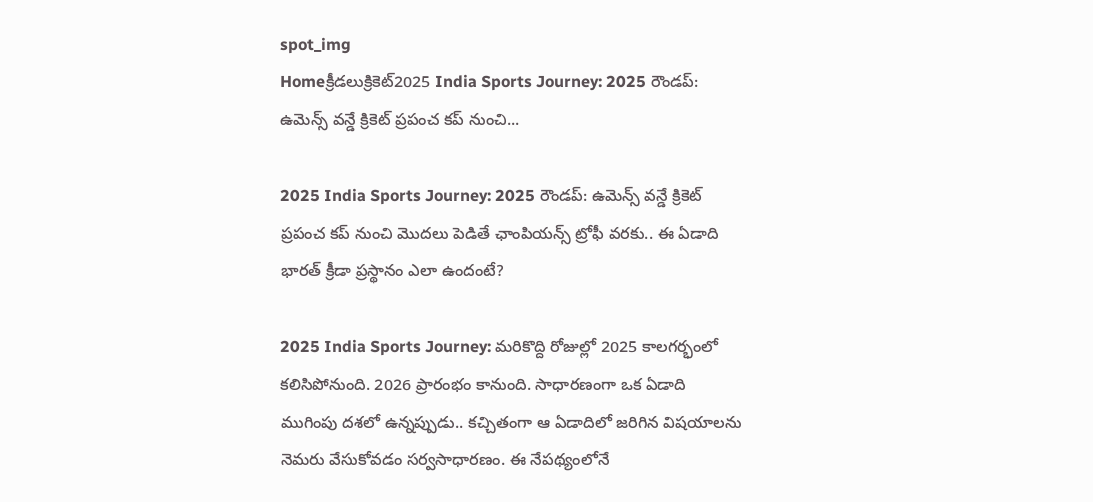spot_img
Homeక్రీడలుక్రికెట్‌2025 India Sports Journey: 2025 రౌండప్: ఉమెన్స్ వన్డే క్రికెట్ ప్రపంచ కప్ నుంచి...

2025 India Sports Journey: 2025 రౌండప్: ఉమెన్స్ వన్డే క్రికెట్ ప్రపంచ కప్ నుంచి మొదలు పెడితే ఛాంపియన్స్ ట్రోఫీ వరకు.. ఈ ఏడాది భారత్ క్రీడా ప్రస్థానం ఎలా ఉందంటే?

2025 India Sports Journey: మరికొద్ది రోజుల్లో 2025 కాలగర్భంలో కలిసిపోనుంది. 2026 ప్రారంభం కానుంది. సాధారణంగా ఒక ఏడాది ముగింపు దశలో ఉన్నప్పుడు.. కచ్చితంగా ఆ ఏడాదిలో జరిగిన విషయాలను నెమరు వేసుకోవడం సర్వసాధారణం. ఈ నేపథ్యంలోనే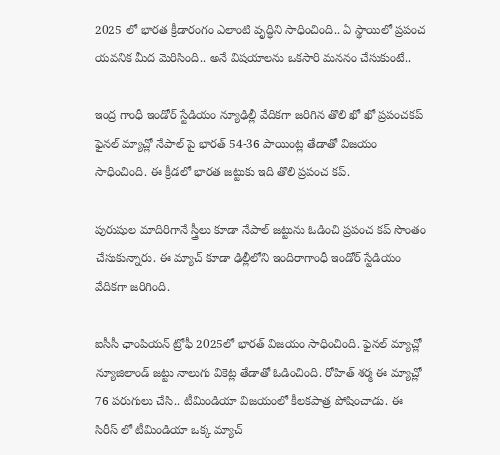2025 లో భారత క్రీడారంగం ఎలాంటి వృద్ధిని సాధించింది.. ఏ స్థాయిలో ప్రపంచ యవనిక మీద మెరిసింది.. అనే విషయాలను ఒకసారి మననం చేసుకుంటే..

ఇంద్ర గాంధీ ఇండోర్ స్టేడియం న్యూఢిల్లీ వేదికగా జరిగిన తొలి ఖో ఖో ప్రపంచకప్ ఫైనల్ మ్యాచ్లో నేపాల్ పై భారత్ 54-36 పాయింట్ల తేడాతో విజయం సాధించింది. ఈ క్రీడలో భారత జట్టుకు ఇది తొలి ప్రపంచ కప్.

పురుషుల మాదిరిగానే స్త్రీలు కూడా నేపాల్ జట్టును ఓడించి ప్రపంచ కప్ సొంతం చేసుకున్నారు. ఈ మ్యాచ్ కూడా ఢిల్లీలోని ఇందిరాగాంధీ ఇండోర్ స్టేడియం వేదికగా జరిగింది.

ఐసీసీ ఛాంపియన్ ట్రోఫీ 2025లో భారత్ విజయం సాధించింది. ఫైనల్ మ్యాచ్లో న్యూజిలాండ్ జట్టు నాలుగు వికెట్ల తేడాతో ఓడించింది. రోహిత్ శర్మ ఈ మ్యాచ్లో 76 పరుగులు చేసి.. టీమిండియా విజయంలో కీలకపాత్ర పోషించాడు. ఈ సిరీస్ లో టీమిండియా ఒక్క మ్యాచ్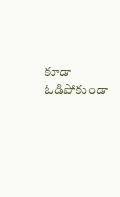కూడా ఓడిపోకుండా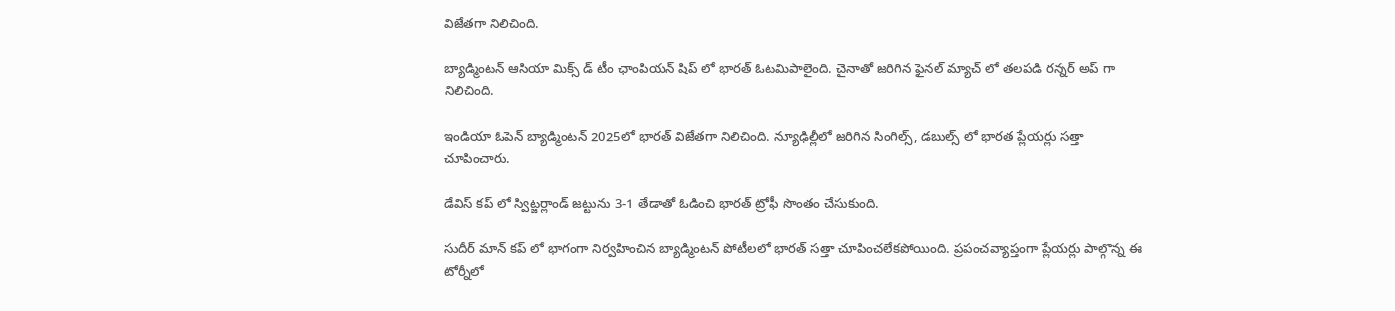విజేతగా నిలిచింది.

బ్యాడ్మింటన్ ఆసియా మిక్స్ డ్ టీం ఛాంపియన్ షిప్ లో భారత్ ఓటమిపాలైంది. చైనాతో జరిగిన ఫైనల్ మ్యాచ్ లో తలపడి రన్నర్ అప్ గా నిలిచింది.

ఇండియా ఓపెన్ బ్యాడ్మింటన్ 2025లో భారత్ విజేతగా నిలిచింది. న్యూఢిల్లీలో జరిగిన సింగిల్స్, డబుల్స్ లో భారత ప్లేయర్లు సత్తా చూపించారు.

డేవిస్ కప్ లో స్విట్జర్లాండ్ జట్టును 3-1 తేడాతో ఓడించి భారత్ ట్రోఫీ సొంతం చేసుకుంది.

సుదీర్ మాన్ కప్ లో భాగంగా నిర్వహించిన బ్యాడ్మింటన్ పోటీలలో భారత్ సత్తా చూపించలేకపోయింది. ప్రపంచవ్యాప్తంగా ప్లేయర్లు పాల్గొన్న ఈ టోర్నీలో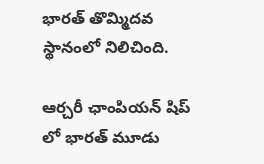భారత్ తొమ్మిదవ స్థానంలో నిలిచింది.

ఆర్చరీ ఛాంపియన్ షిప్ లో భారత్ మూడు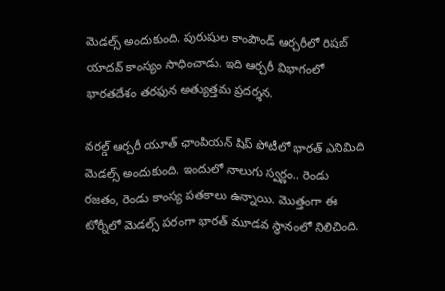మెడల్స్ అందుకుంది. పురుషుల కాంపౌండ్ ఆర్చరీలో రిషబ్ యాదవ్ కాంస్యం సాధించాడు. ఇది ఆర్చరీ విభాగంలో భారతదేశం తరఫున అత్యుత్తమ ప్రదర్శన.

వరల్డ్ ఆర్చరీ యూత్ ఛాంపియన్ షిప్ పోటీలో భారత్ ఎనిమిది మెడల్స్ అందుకుంది. ఇందులో నాలుగు స్వర్ణం.. రెండు రజతం, రెండు కాంస్య పతకాలు ఉన్నాయి. మొత్తంగా ఈ టోర్నీలో మెడల్స్ పరంగా భారత్ మూడవ స్థానంలో నిలిచింది.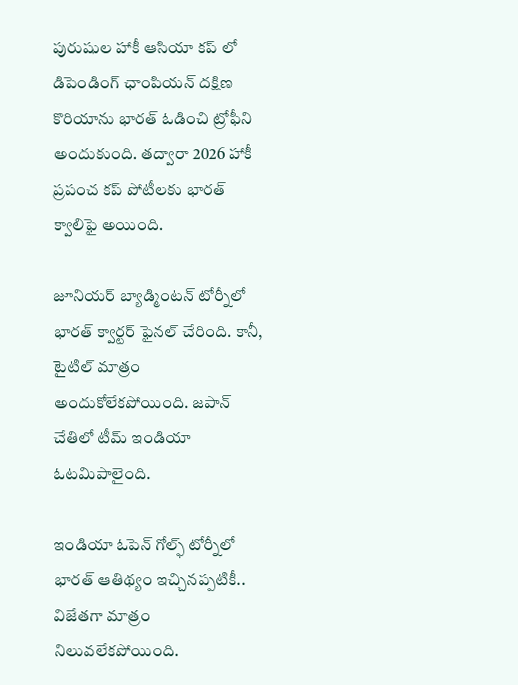పురుషుల హాకీ ఆసియా కప్ లో డిపెండింగ్ ఛాంపియన్ దక్షిణ కొరియాను భారత్ ఓడించి ట్రోఫీని అందుకుంది. తద్వారా 2026 హాకీ ప్రపంచ కప్ పోటీలకు భారత్ క్వాలిఫై అయింది.

జూనియర్ బ్యాడ్మింటన్ టోర్నీలో భారత్ క్వార్టర్ ఫైనల్ చేరింది. కానీ, టైటిల్ మాత్రం అందుకోలేకపోయింది. జపాన్ చేతిలో టీమ్ ఇండియా ఓటమిపాలైంది.

ఇండియా ఓపెన్ గోల్ఫ్ టోర్నీలో భారత్ ఆతిథ్యం ఇచ్చినప్పటికీ.. విజేతగా మాత్రం నిలువలేకపోయింది.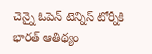చెన్నై ఓపెన్ టెన్నిస్ టోర్నీకి భారత్ ఆతిథ్యం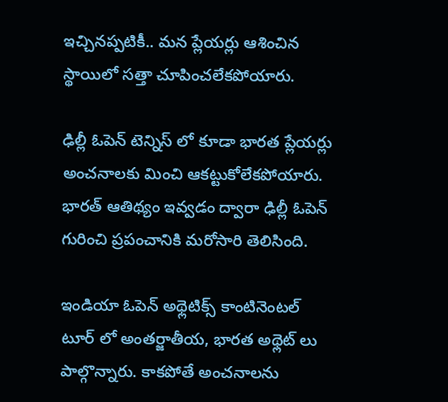ఇచ్చినప్పటికీ.. మన ప్లేయర్లు ఆశించిన స్థాయిలో సత్తా చూపించలేకపోయారు.

ఢిల్లీ ఓపెన్ టెన్నిస్ లో కూడా భారత ప్లేయర్లు అంచనాలకు మించి ఆకట్టుకోలేకపోయారు. భారత్ ఆతిథ్యం ఇవ్వడం ద్వారా ఢిల్లీ ఓపెన్ గురించి ప్రపంచానికి మరోసారి తెలిసింది.

ఇండియా ఓపెన్ అథ్లెటిక్స్ కాంటినెంటల్ టూర్ లో అంతర్జాతీయ, భారత అథ్లెట్ లు పాల్గొన్నారు. కాకపోతే అంచనాలను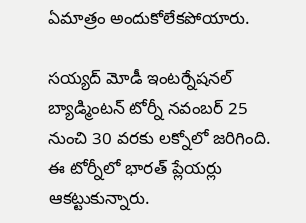ఏమాత్రం అందుకోలేకపోయారు.

సయ్యద్ మోడీ ఇంటర్నేషనల్ బ్యాడ్మింటన్ టోర్నీ నవంబర్ 25 నుంచి 30 వరకు లక్నోలో జరిగింది. ఈ టోర్నీలో భారత్ ప్లేయర్లు ఆకట్టుకున్నారు.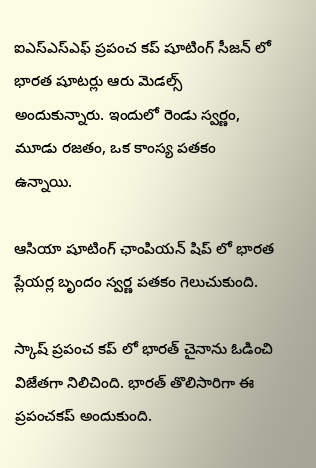ఐఎస్ఎస్ఎఫ్ ప్రపంచ కప్ షూటింగ్ సీజన్ లో భారత షూటర్లు ఆరు మెడల్స్ అందుకున్నారు. ఇందులో రెండు స్వర్ణం, మూడు రజతం, ఒక కాంస్య పతకం ఉన్నాయి.

ఆసియా షూటింగ్ ఛాంపియన్ షిప్ లో భారత ప్లేయర్ల బృందం స్వర్ణ పతకం గెలుచుకుంది.

స్కాష్ ప్రపంచ కప్ లో భారత్ చైనాను ఓడించి విజేతగా నిలిచింది. భారత్ తొలిసారిగా ఈ ప్రపంచకప్ అందుకుంది.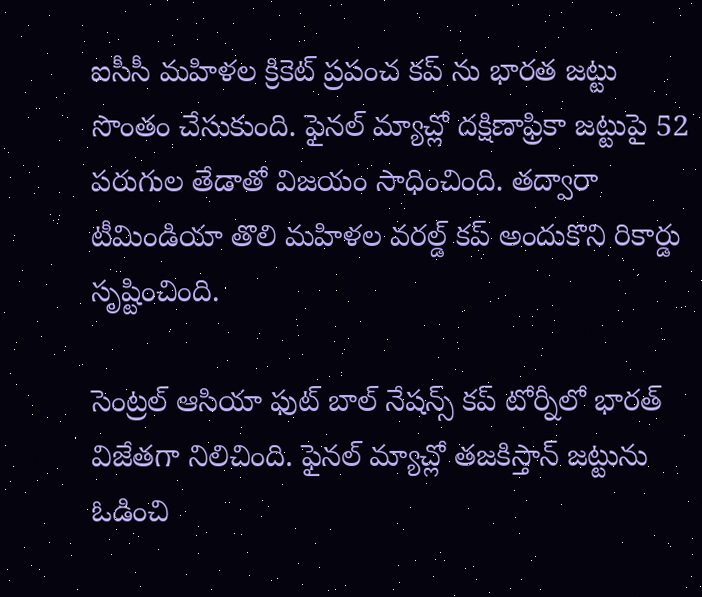ఐసీసీ మహిళల క్రికెట్ ప్రపంచ కప్ ను భారత జట్టు సొంతం చేసుకుంది. ఫైనల్ మ్యాచ్లో దక్షిణాఫ్రికా జట్టుపై 52 పరుగుల తేడాతో విజయం సాధించింది. తద్వారా టీమిండియా తొలి మహిళల వరల్డ్ కప్ అందుకొని రికార్డు సృష్టించింది.

సెంట్రల్ ఆసియా ఫుట్ బాల్ నేషన్స్ కప్ టోర్నీలో భారత్ విజేతగా నిలిచింది. ఫైనల్ మ్యాచ్లో తజకిస్తాన్ జట్టును ఓడించి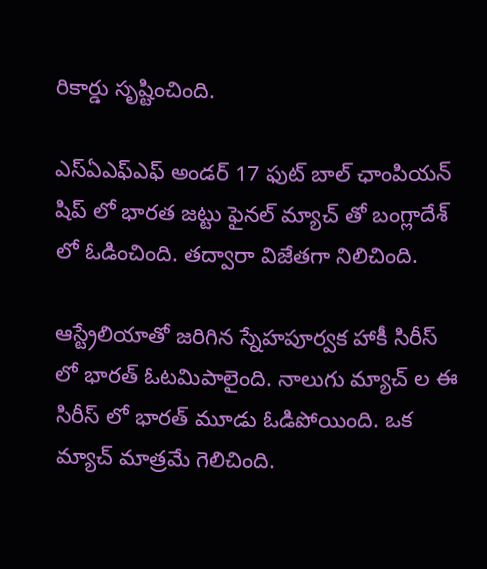రికార్డు సృష్టించింది.

ఎస్ఏఎఫ్ఎఫ్ అండర్ 17 ఫుట్ బాల్ ఛాంపియన్ షిప్ లో భారత జట్టు ఫైనల్ మ్యాచ్ తో బంగ్లాదేశ్ లో ఓడించింది. తద్వారా విజేతగా నిలిచింది.

ఆస్ట్రేలియాతో జరిగిన స్నేహపూర్వక హాకీ సిరీస్ లో భారత్ ఓటమిపాలైంది. నాలుగు మ్యాచ్ ల ఈ సిరీస్ లో భారత్ మూడు ఓడిపోయింది. ఒక మ్యాచ్ మాత్రమే గెలిచింది.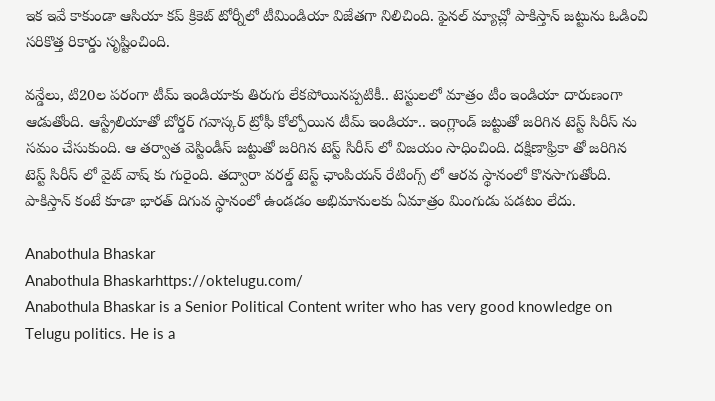ఇక ఇవే కాకుండా ఆసియా కప్ క్రికెట్ టోర్నీలో టీమిండియా విజేతగా నిలిచింది. ఫైనల్ మ్యాచ్లో పాకిస్తాన్ జట్టును ఓడించి సరికొత్త రికార్డు సృష్టించింది.

వన్డేలు, టి20ల పరంగా టీమ్ ఇండియాకు తిరుగు లేకపోయినప్పటికీ.. టెస్టులలో మాత్రం టీం ఇండియా దారుణంగా ఆడుతోంది. ఆస్ట్రేలియాతో బోర్డర్ గవాస్కర్ ట్రోఫీ కోల్పోయిన టీమ్ ఇండియా.. ఇంగ్లాండ్ జట్టుతో జరిగిన టెస్ట్ సిరీస్ ను సమం చేసుకుంది. ఆ తర్వాత వెస్టిండీస్ జట్టుతో జరిగిన టెస్ట్ సిరీస్ లో విజయం సాధించింది. దక్షిణాఫ్రికా తో జరిగిన టెస్ట్ సిరీస్ లో వైట్ వాష్ కు గురైంది. తద్వారా వరల్డ్ టెస్ట్ ఛాంపియన్ రేటింగ్స్ లో ఆరవ స్థానంలో కొనసాగుతోంది. పాకిస్తాన్ కంటే కూడా భారత్ దిగువ స్థానంలో ఉండడం అభిమానులకు ఏమాత్రం మింగుడు పడటం లేదు.

Anabothula Bhaskar
Anabothula Bhaskarhttps://oktelugu.com/
Anabothula Bhaskar is a Senior Political Content writer who has very good knowledge on Telugu politics. He is a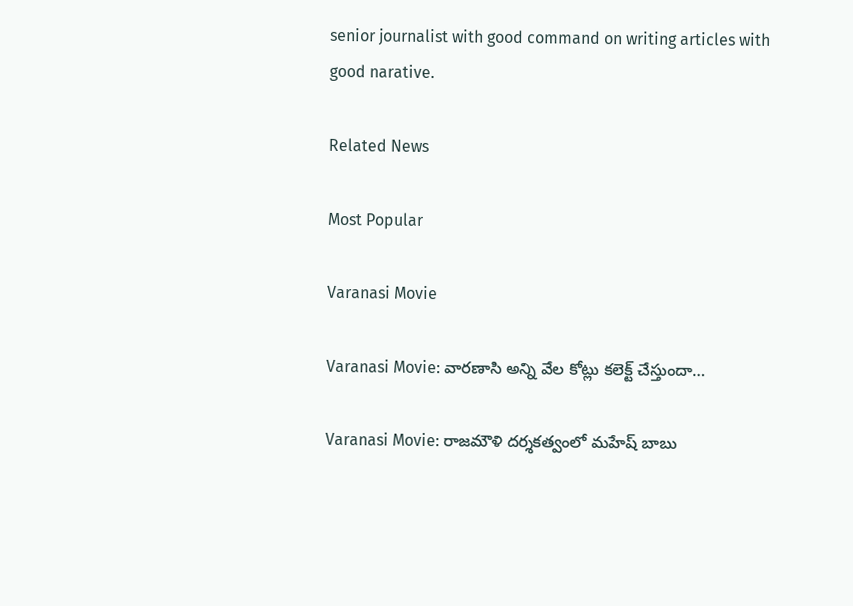senior journalist with good command on writing articles with good narative.

Related News

Most Popular

Varanasi Movie

Varanasi Movie: వారణాసి అన్ని వేల కోట్లు కలెక్ట్ చేస్తుందా…

Varanasi Movie: రాజమౌళి దర్శకత్వంలో మహేష్ బాబు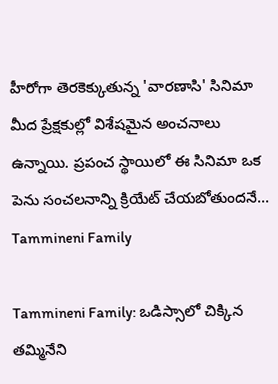హీరోగా తెరకెక్కుతున్న 'వారణాసి' సినిమా మీద ప్రేక్షకుల్లో విశేషమైన అంచనాలు ఉన్నాయి. ప్రపంచ స్థాయిలో ఈ సినిమా ఒక పెను సంచలనాన్ని క్రియేట్ చేయబోతుందనే...
Tammineni Family

Tammineni Family: ఒడిస్సాలో చిక్కిన తమ్మినేని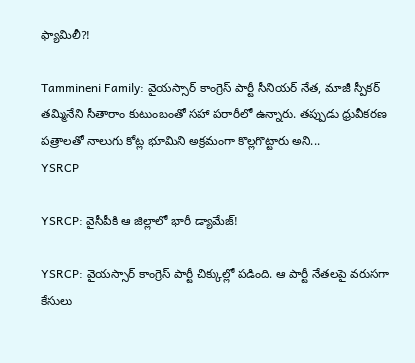ఫ్యామిలీ?!

Tammineni Family: వైయస్సార్ కాంగ్రెస్ పార్టీ సీనియర్ నేత, మాజీ స్పీకర్ తమ్మినేని సీతారాం కుటుంబంతో సహా పరారీలో ఉన్నారు. తప్పుడు ధ్రువీకరణ పత్రాలతో నాలుగు కోట్ల భూమిని అక్రమంగా కొల్లగొట్టారు అని...
YSRCP

YSRCP: వైసీపీకి ఆ జిల్లాలో భారీ డ్యామేజ్!

YSRCP: వైయస్సార్ కాంగ్రెస్ పార్టీ చిక్కుల్లో పడింది. ఆ పార్టీ నేతలపై వరుసగా కేసులు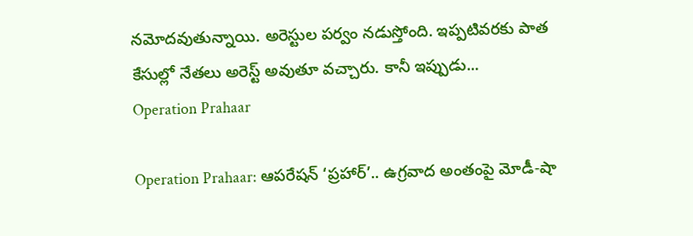నమోదవుతున్నాయి. అరెస్టుల పర్వం నడుస్తోంది. ఇప్పటివరకు పాత కేసుల్లో నేతలు అరెస్ట్ అవుతూ వచ్చారు. కానీ ఇప్పుడు...
Operation Prahaar

Operation Prahaar: ఆపరేషన్ ‘ప్రహార్’.. ఉగ్రవాద అంతంపై మోడీ-షా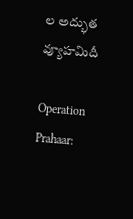ల అద్భుత వ్యూహమిదీ

Operation Prahaar: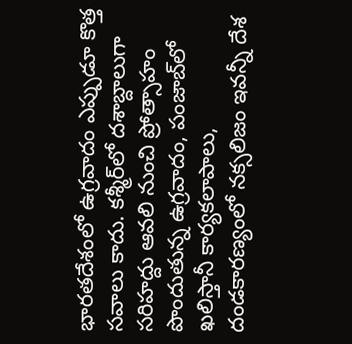భారతదేశంలో ఉగ్రవాదం ఎప్పుడూ కొత్త సవాలు కాదు. కశ్మీర్‌లో దశాబ్దాలుగా సరిహద్దు ఆవలి నుంచి ప్రోత్సాహం పొందుతున్న ఉగ్రవాదం, పంజాబ్‌లో ఖలిస్తానీ కార్యకలాపాలు, దండకారణ్యంలో నక్సలిజం ఇవన్నీ దేశ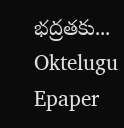భద్రతకు...
Oktelugu Epaper